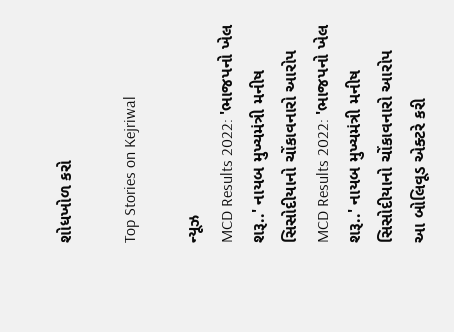શોધખોળ કરો

Top Stories on Kejriwal

ન્યૂઝ
MCD Results 2022: 'ભાજપનો ખેલ શરૂ..' નાયબ મુખ્યમંત્રી મનીષ સિસોદીયાનો ચોંકાવનારો આરોપ
MCD Results 2022: 'ભાજપનો ખેલ શરૂ..' નાયબ મુખ્યમંત્રી મનીષ સિસોદીયાનો ચોંકાવનારો આરોપ
આ બોલિવૂડ એક્ટરે કરી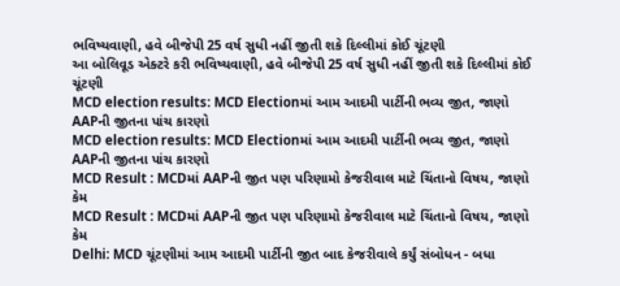ભવિષ્યવાણી, હવે બીજેપી 25 વર્ષ સુધી નહીં જીતી શકે દિલ્લીમાં કોઈ ચૂંટણી
આ બોલિવૂડ એક્ટરે કરી ભવિષ્યવાણી, હવે બીજેપી 25 વર્ષ સુધી નહીં જીતી શકે દિલ્લીમાં કોઈ ચૂંટણી
MCD election results: MCD Electionમાં આમ આદમી પાર્ટીની ભવ્ય જીત, જાણો AAPની જીતના પાંચ કારણો
MCD election results: MCD Electionમાં આમ આદમી પાર્ટીની ભવ્ય જીત, જાણો AAPની જીતના પાંચ કારણો
MCD Result : MCDમાં AAPની જીત પણ પરિણામો કેજરીવાલ માટે ચિંતાનો વિષય, જાણો કેમ
MCD Result : MCDમાં AAPની જીત પણ પરિણામો કેજરીવાલ માટે ચિંતાનો વિષય, જાણો કેમ
Delhi: MCD ચૂંટણીમાં આમ આદમી પાર્ટીની જીત બાદ કેજરીવાલે કર્યું સંબોધન - બધા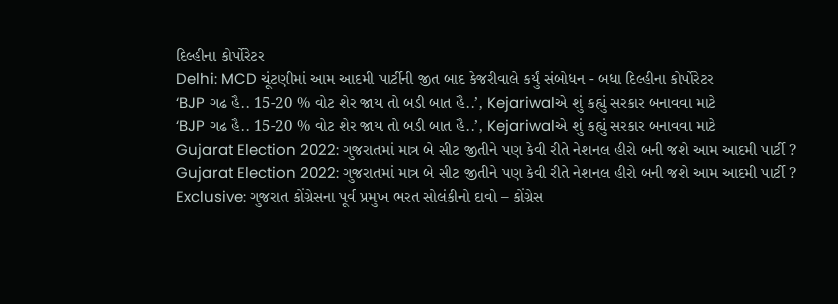દિલ્હીના કોર્પોરેટર
Delhi: MCD ચૂંટણીમાં આમ આદમી પાર્ટીની જીત બાદ કેજરીવાલે કર્યું સંબોધન - બધા દિલ્હીના કોર્પોરેટર
‘BJP ગઢ હૈ.. 15-20 % વોટ શેર જાય તો બડી બાત હૈ..’, Kejariwalએ શું કહ્યું સરકાર બનાવવા માટે
‘BJP ગઢ હૈ.. 15-20 % વોટ શેર જાય તો બડી બાત હૈ..’, Kejariwalએ શું કહ્યું સરકાર બનાવવા માટે
Gujarat Election 2022: ગુજરાતમાં માત્ર બે સીટ જીતીને પણ કેવી રીતે નેશનલ હીરો બની જશે આમ આદમી પાર્ટી ?
Gujarat Election 2022: ગુજરાતમાં માત્ર બે સીટ જીતીને પણ કેવી રીતે નેશનલ હીરો બની જશે આમ આદમી પાર્ટી ?
Exclusive: ગુજરાત કોંગ્રેસના પૂર્વ પ્રમુખ ભરત સોલંકીનો દાવો – કોંગ્રેસ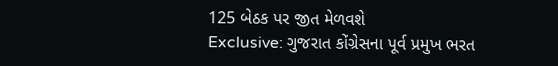125 બેઠક પર જીત મેળવશે
Exclusive: ગુજરાત કોંગ્રેસના પૂર્વ પ્રમુખ ભરત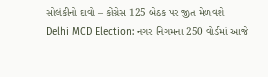સોલંકીનો દાવો – કોંગ્રેસ 125 બેઠક પર જીત મેળવશે
Delhi MCD Election: નગર નિગમના 250 વોર્ડમાં આજે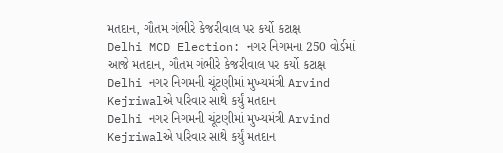મતદાન, ગૌતમ ગંભીરે કેજરીવાલ પર કર્યો કટાક્ષ
Delhi MCD Election: નગર નિગમના 250 વોર્ડમાં આજે મતદાન, ગૌતમ ગંભીરે કેજરીવાલ પર કર્યો કટાક્ષ
Delhi નગર નિગમની ચૂંટણીમાં મુખ્યમંત્રી Arvind Kejriwalએ પરિવાર સાથે કર્યું મતદાન
Delhi નગર નિગમની ચૂંટણીમાં મુખ્યમંત્રી Arvind Kejriwalએ પરિવાર સાથે કર્યું મતદાન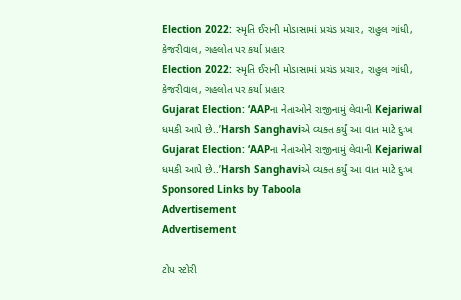Election 2022: સ્મૃતિ ઈરાની મોડાસામાં પ્રચંડ પ્રચાર, રાહુલ ગાંધી, કેજરીવાલ, ગહલોત પર કર્યા પ્રહાર
Election 2022: સ્મૃતિ ઈરાની મોડાસામાં પ્રચંડ પ્રચાર, રાહુલ ગાંધી, કેજરીવાલ, ગહલોત પર કર્યા પ્રહાર
Gujarat Election: ‘AAPના નેતાઓને રાજીનામું લેવાની Kejariwal ધમકી આપે છે..’Harsh Sanghaviએ વ્યક્ત કર્યું આ વાત માટે દુઃખ
Gujarat Election: ‘AAPના નેતાઓને રાજીનામું લેવાની Kejariwal ધમકી આપે છે..’Harsh Sanghaviએ વ્યક્ત કર્યું આ વાત માટે દુઃખ
Sponsored Links by Taboola
Advertisement
Advertisement

ટોપ સ્ટોરી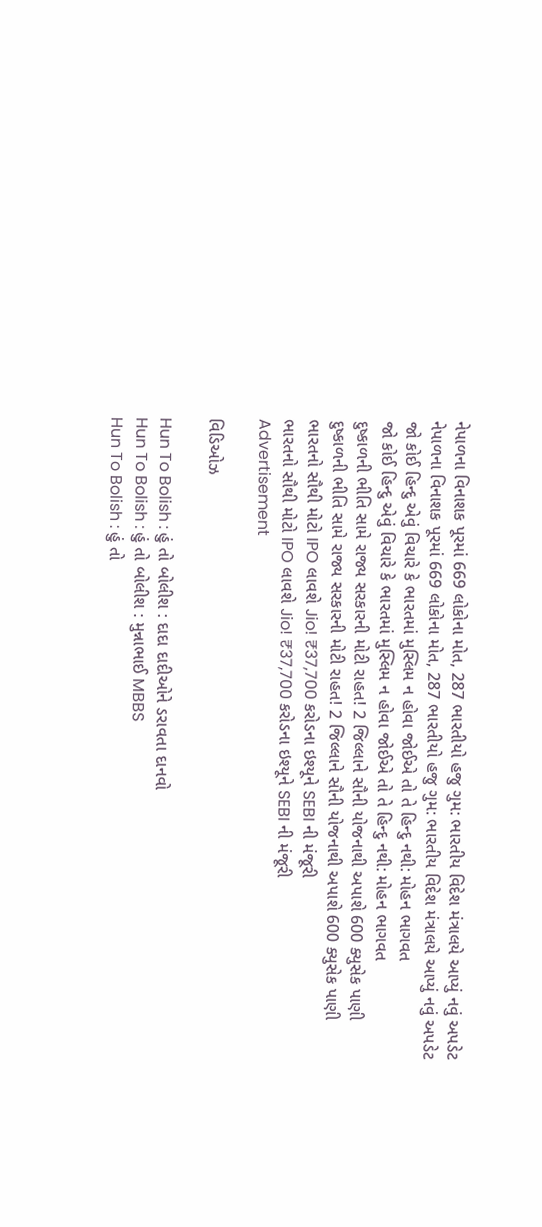નેપાળના વિનાશક પૂરમાં 669 લોકોના મોત, 287 ભારતીયો હજુ ગુમ: ભારતીય વિદેશ મંત્રાલયે આપ્યું નવું અપડેટ
નેપાળના વિનાશક પૂરમાં 669 લોકોના મોત, 287 ભારતીયો હજુ ગુમ: ભારતીય વિદેશ મંત્રાલયે આપ્યું નવું અપડેટ
જો કોઈ હિન્દુ એવું વિચારે કે ભારતમાં મુસ્લિમ ન હોવા જોઈએ તો તે હિન્દુ નથી: મોહન ભાગવત
જો કોઈ હિન્દુ એવું વિચારે કે ભારતમાં મુસ્લિમ ન હોવા જોઈએ તો તે હિન્દુ નથી: મોહન ભાગવત
દુષ્કાળની ભીતિ સામે રાજ્ય સરકારની મોટી રાહત! 2 જિલ્લાને સૌની યોજનાથી અપાશે 600 ક્યુસેક પાણી
દુષ્કાળની ભીતિ સામે રાજ્ય સરકારની મોટી રાહત! 2 જિલ્લાને સૌની યોજનાથી અપાશે 600 ક્યુસેક પાણી
ભારતનો સૌથી મોટો IPO લાવશે Jio! ₹37,700 કરોડના ઇશ્યૂને SEBI ની મંજૂરી
ભારતનો સૌથી મોટો IPO લાવશે Jio! ₹37,700 કરોડના ઇશ્યૂને SEBI ની મંજૂરી
Advertisement

વિડિઓઝ

Hun To Bolish : હું તો બોલીશ : દાદા દાદીઓને ડરાવતા દાનવો
Hun To Bolish : હું તો બોલીશ : મુન્નાભાઈ MBBS
Hun To Bolish : હું તો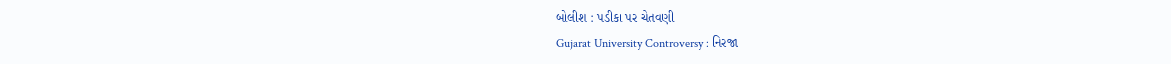બોલીશ : પડીકા પર ચેતવણી
Gujarat University Controversy : નિરજા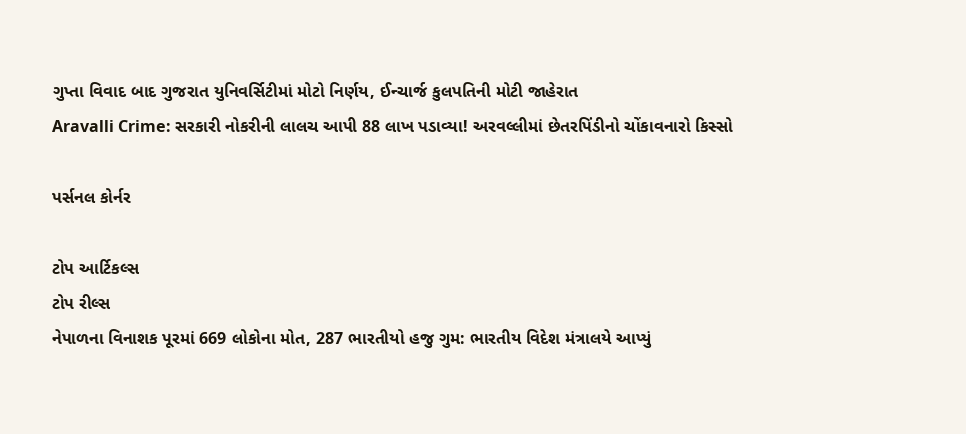ગુપ્તા વિવાદ બાદ ગુજરાત યુનિવર્સિટીમાં મોટો નિર્ણય, ઈન્ચાર્જ કુલપતિની મોટી જાહેરાત
Aravalli Crime: સરકારી નોકરીની લાલચ આપી 88 લાખ પડાવ્યા! અરવલ્લીમાં છેતરપિંડીનો ચોંકાવનારો કિસ્સો

પર્સનલ કોર્નર

ટોપ આર્ટિકલ્સ
ટોપ રીલ્સ
નેપાળના વિનાશક પૂરમાં 669 લોકોના મોત, 287 ભારતીયો હજુ ગુમ: ભારતીય વિદેશ મંત્રાલયે આપ્યું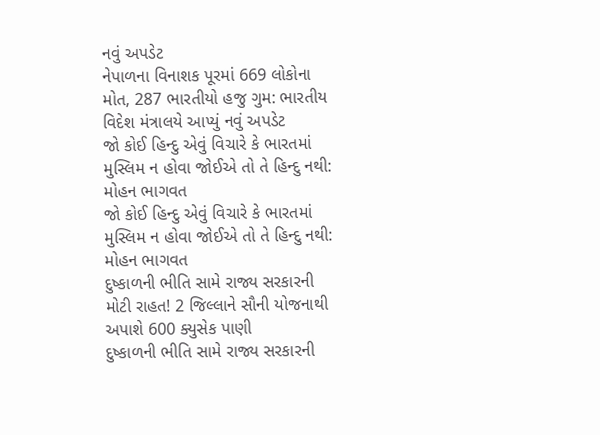નવું અપડેટ
નેપાળના વિનાશક પૂરમાં 669 લોકોના મોત, 287 ભારતીયો હજુ ગુમ: ભારતીય વિદેશ મંત્રાલયે આપ્યું નવું અપડેટ
જો કોઈ હિન્દુ એવું વિચારે કે ભારતમાં મુસ્લિમ ન હોવા જોઈએ તો તે હિન્દુ નથી: મોહન ભાગવત
જો કોઈ હિન્દુ એવું વિચારે કે ભારતમાં મુસ્લિમ ન હોવા જોઈએ તો તે હિન્દુ નથી: મોહન ભાગવત
દુષ્કાળની ભીતિ સામે રાજ્ય સરકારની મોટી રાહત! 2 જિલ્લાને સૌની યોજનાથી અપાશે 600 ક્યુસેક પાણી
દુષ્કાળની ભીતિ સામે રાજ્ય સરકારની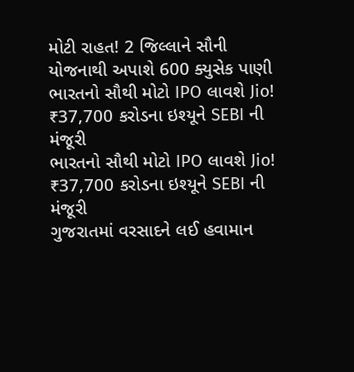મોટી રાહત! 2 જિલ્લાને સૌની યોજનાથી અપાશે 600 ક્યુસેક પાણી
ભારતનો સૌથી મોટો IPO લાવશે Jio! ₹37,700 કરોડના ઇશ્યૂને SEBI ની મંજૂરી
ભારતનો સૌથી મોટો IPO લાવશે Jio! ₹37,700 કરોડના ઇશ્યૂને SEBI ની મંજૂરી
ગુજરાતમાં વરસાદને લઈ હવામાન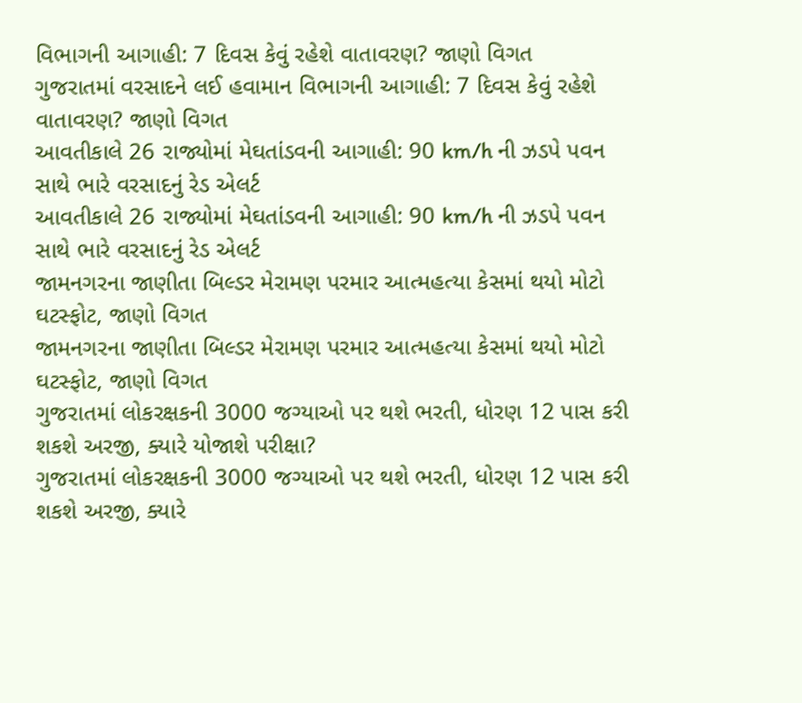વિભાગની આગાહી: 7 દિવસ કેવું રહેશે વાતાવરણ? જાણો વિગત
ગુજરાતમાં વરસાદને લઈ હવામાન વિભાગની આગાહી: 7 દિવસ કેવું રહેશે વાતાવરણ? જાણો વિગત
આવતીકાલે 26 રાજ્યોમાં મેઘતાંડવની આગાહી: 90 km/h ની ઝડપે પવન સાથે ભારે વરસાદનું રેડ એલર્ટ
આવતીકાલે 26 રાજ્યોમાં મેઘતાંડવની આગાહી: 90 km/h ની ઝડપે પવન સાથે ભારે વરસાદનું રેડ એલર્ટ
જામનગરના જાણીતા બિલ્ડર મેરામણ પરમાર આત્મહત્યા કેસમાં થયો મોટો ઘટસ્ફોટ, જાણો વિગત
જામનગરના જાણીતા બિલ્ડર મેરામણ પરમાર આત્મહત્યા કેસમાં થયો મોટો ઘટસ્ફોટ, જાણો વિગત
ગુજરાતમાં લોકરક્ષકની 3000 જગ્યાઓ પર થશે ભરતી, ધોરણ 12 પાસ કરી શકશે અરજી, ક્યારે યોજાશે પરીક્ષા?
ગુજરાતમાં લોકરક્ષકની 3000 જગ્યાઓ પર થશે ભરતી, ધોરણ 12 પાસ કરી શકશે અરજી, ક્યારે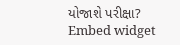યોજાશે પરીક્ષા?
Embed widget